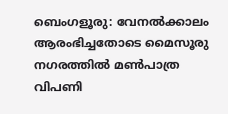ബെംഗളൂരു: വേനൽക്കാലം ആരംഭിച്ചതോടെ മൈസൂരു നഗരത്തിൽ മൺപാത്ര വിപണി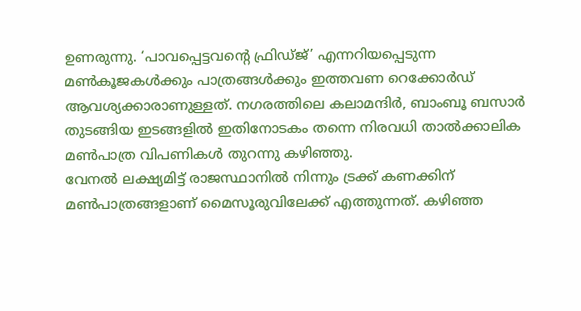ഉണരുന്നു. ‘പാവപ്പെട്ടവന്റെ ഫ്രിഡ്ജ്’ എന്നറിയപ്പെടുന്ന മൺകൂജകൾക്കും പാത്രങ്ങൾക്കും ഇത്തവണ റെക്കോർഡ് ആവശ്യക്കാരാണുള്ളത്. നഗരത്തിലെ കലാമന്ദിർ, ബാംബൂ ബസാർ തുടങ്ങിയ ഇടങ്ങളിൽ ഇതിനോടകം തന്നെ നിരവധി താൽക്കാലിക മൺപാത്ര വിപണികൾ തുറന്നു കഴിഞ്ഞു.
വേനൽ ലക്ഷ്യമിട്ട് രാജസ്ഥാനിൽ നിന്നും ട്രക്ക് കണക്കിന് മൺപാത്രങ്ങളാണ് മൈസൂരുവിലേക്ക് എത്തുന്നത്. കഴിഞ്ഞ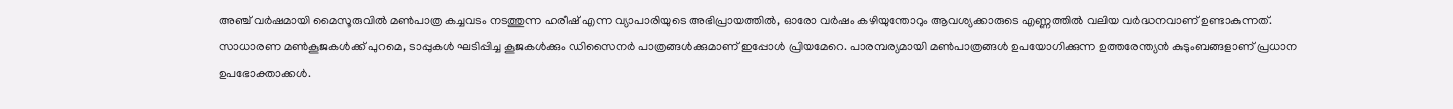അഞ്ച് വർഷമായി മൈസൂരുവിൽ മൺപാത്ര കച്ചവടം നടത്തുന്ന ഹരീഷ് എന്ന വ്യാപാരിയുടെ അഭിപ്രായത്തിൽ, ഓരോ വർഷം കഴിയുന്തോറും ആവശ്യക്കാരുടെ എണ്ണത്തിൽ വലിയ വർദ്ധനവാണ് ഉണ്ടാകുന്നത്.
സാധാരണ മൺകൂജകൾക്ക് പുറമെ, ടാപ്പുകൾ ഘടിപ്പിച്ച കൂജകൾക്കും ഡിസൈനർ പാത്രങ്ങൾക്കുമാണ് ഇപ്പോൾ പ്രിയമേറെ. പാരമ്പര്യമായി മൺപാത്രങ്ങൾ ഉപയോഗിക്കുന്ന ഉത്തരേന്ത്യൻ കുടുംബങ്ങളാണ് പ്രധാന ഉപഭോക്താക്കൾ.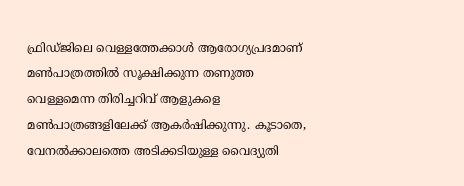ഫ്രിഡ്ജിലെ വെള്ളത്തേക്കാൾ ആരോഗ്യപ്രദമാണ് മൺപാത്രത്തിൽ സൂക്ഷിക്കുന്ന തണുത്ത വെള്ളമെന്ന തിരിച്ചറിവ് ആളുകളെ മൺപാത്രങ്ങളിലേക്ക് ആകർഷിക്കുന്നു. കൂടാതെ, വേനൽക്കാലത്തെ അടിക്കടിയുള്ള വൈദ്യുതി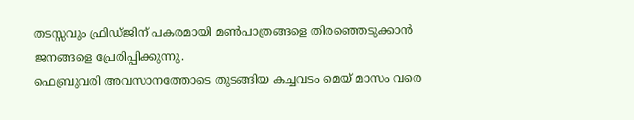തടസ്സവും ഫ്രിഡ്ജിന് പകരമായി മൺപാത്രങ്ങളെ തിരഞ്ഞെടുക്കാൻ ജനങ്ങളെ പ്രേരിപ്പിക്കുന്നു.
ഫെബ്രുവരി അവസാനത്തോടെ തുടങ്ങിയ കച്ചവടം മെയ് മാസം വരെ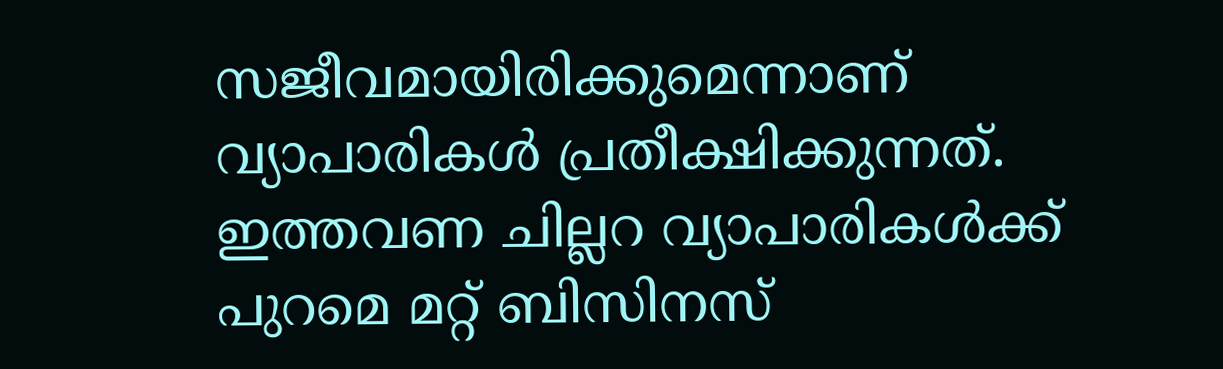സജീവമായിരിക്കുമെന്നാണ് വ്യാപാരികൾ പ്രതീക്ഷിക്കുന്നത്. ഇത്തവണ ചില്ലറ വ്യാപാരികൾക്ക് പുറമെ മറ്റ് ബിസിനസ്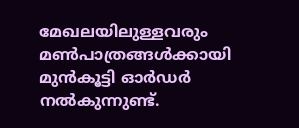മേഖലയിലുള്ളവരും മൺപാത്രങ്ങൾക്കായി മുൻകൂട്ടി ഓർഡർ നൽകുന്നുണ്ട്.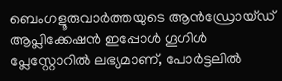ബെംഗളൂരുവാർത്തയുടെ ആൻഡ്രോയ്ഡ് ആപ്ലിക്കേഷൻ ഇപ്പോൾ ഗൂഗിൾ പ്ലേസ്റ്റോറിൽ ലഭ്യമാണ്, പോർട്ടലിൽ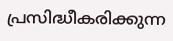പ്രസിദ്ധീകരിക്കുന്ന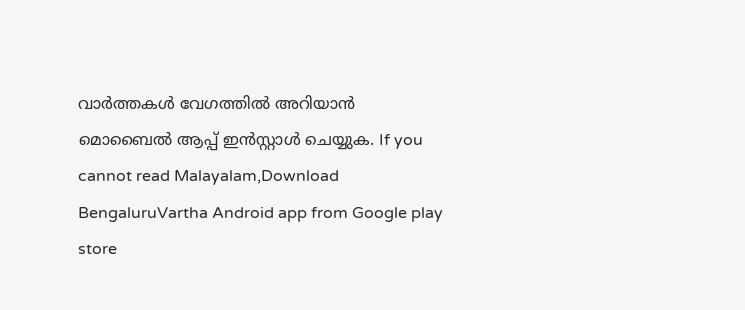വാർത്തകൾ വേഗത്തിൽ അറിയാൻ മൊബൈൽ ആപ്പ് ഇൻസ്റ്റാൾ ചെയ്യുക. If you cannot read Malayalam,Download BengaluruVartha Android app from Google play store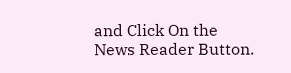and Click On the News Reader Button.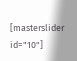[masterslider id="10"]